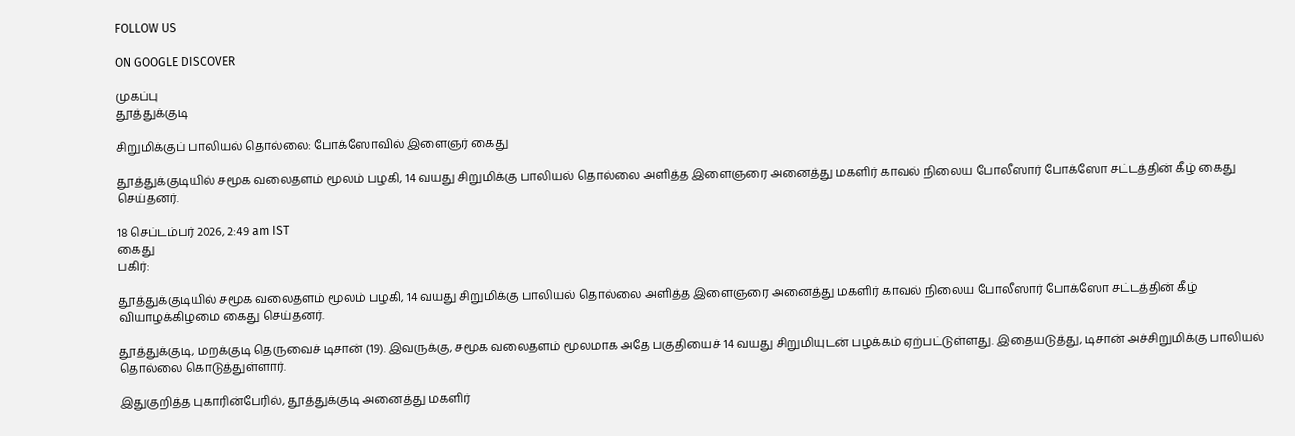FOLLOW US

ON GOOGLE DISCOVER

முகப்பு
தூத்துக்குடி

சிறுமிக்குப் பாலியல் தொல்லை: போக்ஸோவில் இளைஞர் கைது

தூத்துக்குடியில் சமூக வலைதளம் மூலம் பழகி, 14 வயது சிறுமிக்கு பாலியல் தொல்லை அளித்த இளைஞரை அனைத்து மகளிர் காவல் நிலைய போலீஸார் போக்ஸோ சட்டத்தின் கீழ் கைது செய்தனர்.

18 செப்டம்பர் 2026, 2:49 am IST
கைது
பகிர்:

தூத்துக்குடியில் சமூக வலைதளம் மூலம் பழகி, 14 வயது சிறுமிக்கு பாலியல் தொல்லை அளித்த இளைஞரை அனைத்து மகளிர் காவல் நிலைய போலீஸார் போக்ஸோ சட்டத்தின் கீழ் வியாழக்கிழமை கைது செய்தனர்.

தூத்துக்குடி, மறக்குடி தெருவைச் டிசான் (19). இவருக்கு, சமூக வலைதளம் மூலமாக அதே பகுதியைச் 14 வயது சிறுமியுடன் பழக்கம் ஏற்பட்டுள்ளது. இதையடுத்து, டிசான் அச்சிறுமிக்கு பாலியல் தொல்லை கொடுத்துள்ளார்.

இதுகுறித்த புகாரின்பேரில், தூத்துக்குடி அனைத்து மகளிர்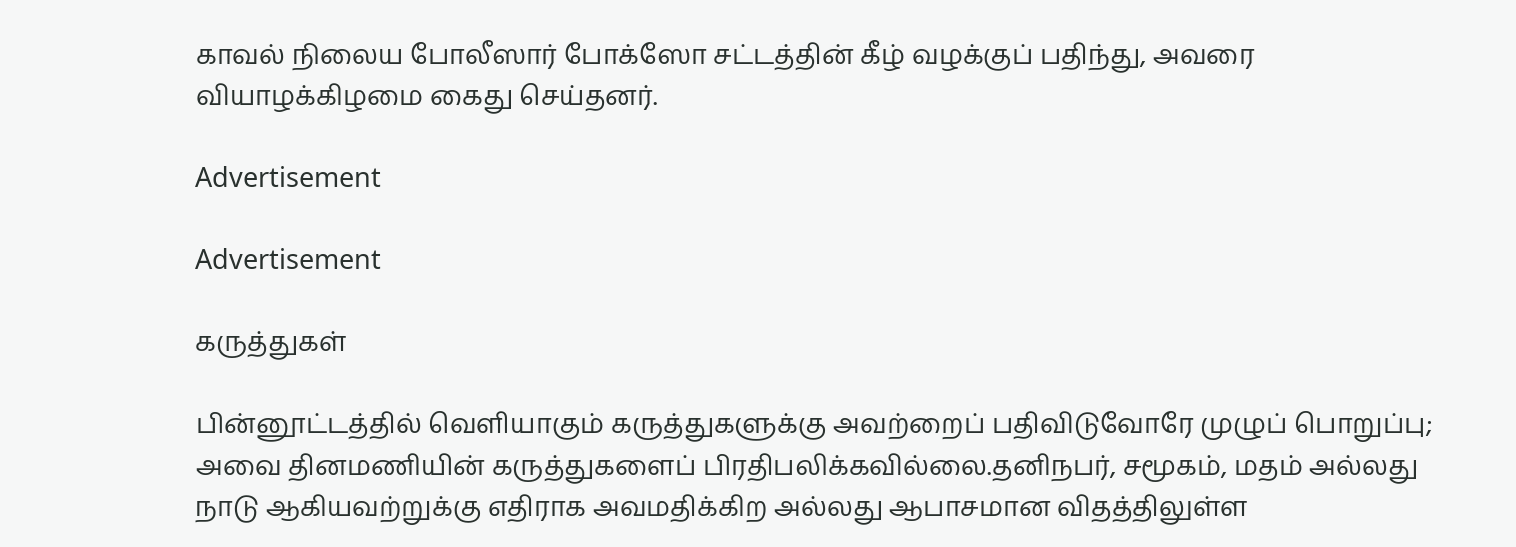காவல் நிலைய போலீஸார் போக்ஸோ சட்டத்தின் கீழ் வழக்குப் பதிந்து, அவரை வியாழக்கிழமை கைது செய்தனர்.

Advertisement

Advertisement

கருத்துகள்

பின்னூட்டத்தில் வெளியாகும் கருத்துகளுக்கு அவற்றைப் பதிவிடுவோரே முழுப் பொறுப்பு; அவை தினமணியின் கருத்துகளைப் பிரதிபலிக்கவில்லை.தனிநபர், சமூகம், மதம் அல்லது நாடு ஆகியவற்றுக்கு எதிராக அவமதிக்கிற அல்லது ஆபாசமான விதத்திலுள்ள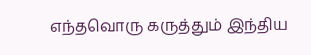எந்தவொரு கருத்தும் இந்திய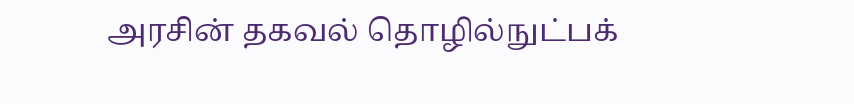அரசின் தகவல் தொழில்நுட்பக்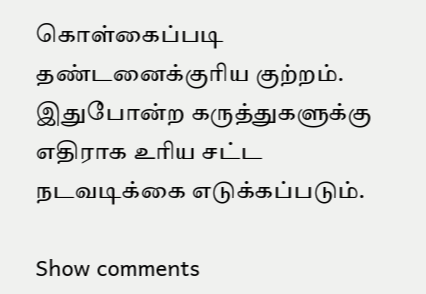கொள்கைப்படி தண்டனைக்குரிய குற்றம். இதுபோன்ற கருத்துகளுக்கு எதிராக உரிய சட்ட நடவடிக்கை எடுக்கப்படும்.

Show comments